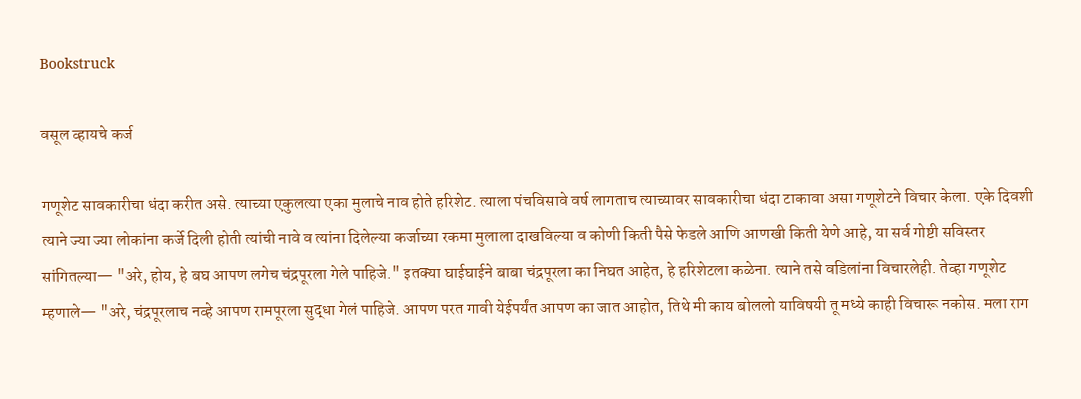Bookstruck

वसूल व्हायचे कर्ज

गणूशेट सावकारीचा धंदा करीत असे. त्याच्या एकुलत्या एका मुलाचे नाव होते हरिशेट. त्याला पंचविसावे वर्ष लागताच त्याच्यावर सावकारीचा धंदा टाकावा असा गणूशेटने विचार केला. एके दिवशी त्याने ज्या ज्या लोकांना कर्जे दिली होती त्यांची नावे व त्यांना दिलेल्या कर्जाच्या रकमा मुलाला दाखविल्या व कोणी किती पैसे फेडले आणि आणखी किती येणे आहे, या सर्व गोष्टी सविस्तर सांगितल्या— "अरे, होय, हे बघ आपण लगेच चंद्रपूरला गेले पाहिजे." इतक्या घाईघाईने बाबा चंद्रपूरला का निघत आहेत, हे हरिशेटला कळेना. त्याने तसे वडिलांना विचारलेही. तेव्हा गणूशेट म्हणाले— "अरे, चंद्रपूरलाच नव्हे आपण रामपूरला सुद्धा गेलं पाहिजे. आपण परत गावी येईपर्यंत आपण का जात आहोत, तिथे मी काय बोललो याविषयी तू मध्ये काही विचारू नकोस. मला राग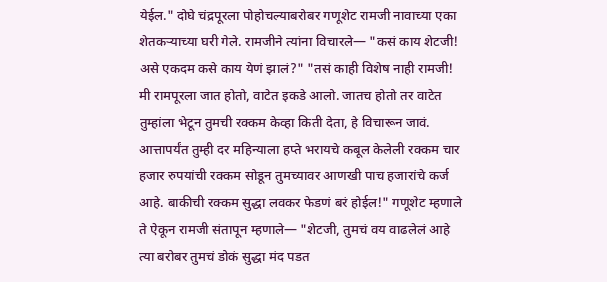येईल." दोघे चंद्रपूरला पोहोचल्याबरोबर गणूशेट रामजी नावाच्या एका शेतकऱ्याच्या घरी गेले. रामजीने त्यांना विचारले— "कसं काय शेटजी! असे एकदम कसे काय येणं झालं?" "तसं काही विशेष नाही रामजी! मी रामपूरला जात होतो, वाटेत इकडे आलो. जातच होतो तर वाटेत तुम्हांला भेटून तुमची रक्कम केव्हा किती देता, हे विचारून जावं. आत्तापर्यंत तुम्ही दर महिन्याला हप्ते भरायचे कबूल केलेली रक्कम चार हजार रुपयांची रक्कम सोडून तुमच्यावर आणखी पाच हजारांचे कर्ज आहे. बाकीची रक्कम सुद्धा लवकर फेडणं बरं होईल!" गणूशेट म्हणाले ते ऐकून रामजी संतापून म्हणाले— "शेटजी, तुमचं वय वाढलेलं आहे त्या बरोबर तुमचं डोकं सुद्धा मंद पडत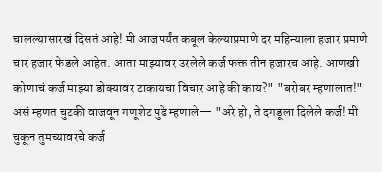चालल्यासारखं दिसतं आहे! मी आजपर्यंत कबूल केल्याप्रमाणे दर महिन्याला हजार प्रमाणे चार हजार फेडले आहेत. आता माझ्यावर उरलेले कर्ज फक्त तीन हजारच आहे. आणखी कोणाचं कर्ज माझ्या डोक्यावर टाकायचा विचार आहे की काय?" "बरोबर म्हणालात!" असं म्हणत चुटकी वाजवून गणूशेट पुढे म्हणाले— "अरे हो, ते दगडूला दिलेले कर्ज! मी चुकून तुमच्यावरचे कर्ज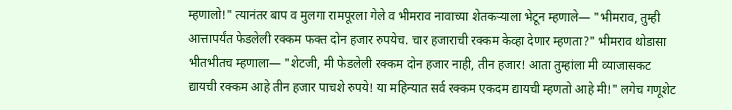म्हणालो!" त्यानंतर बाप व मुलगा रामपूरला गेले व भीमराव नावाच्या शेतकऱ्याला भेटून म्हणाले— "भीमराव, तुम्ही आत्तापर्यंत फेडलेली रक्कम फक्त दोन हजार रुपयेच. चार हजाराची रक्कम केव्हा देणार म्हणता?" भीमराव थोडासा भीतभीतच म्हणाला— "शेटजी, मी फेडलेली रक्कम दोन हजार नाही, तीन हजार! आता तुम्हांला मी व्याजासकट द्यायची रक्कम आहे तीन हजार पाचशे रुपये! या महिन्यात सर्व रक्कम एकदम द्यायची म्हणतो आहे मी!" लगेच गणूशेट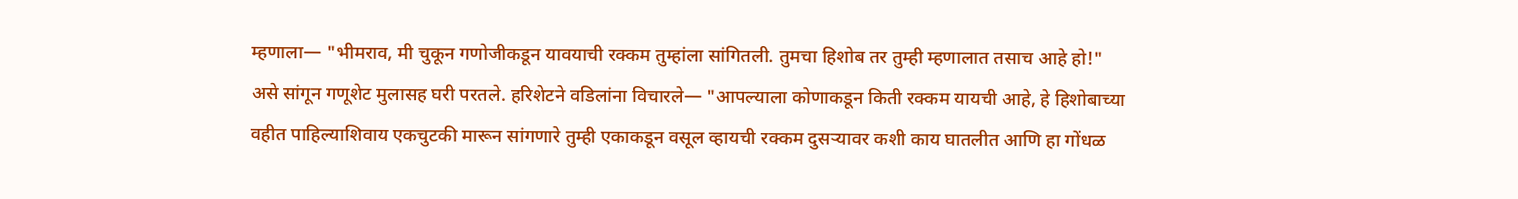म्हणाला— "भीमराव, मी चुकून गणोजीकडून यावयाची रक्कम तुम्हांला सांगितली. तुमचा हिशोब तर तुम्ही म्हणालात तसाच आहे हो!" असे सांगून गणूशेट मुलासह घरी परतले. हरिशेटने वडिलांना विचारले— "आपल्याला कोणाकडून किती रक्कम यायची आहे, हे हिशोबाच्या वहीत पाहिल्याशिवाय एकचुटकी मारून सांगणारे तुम्ही एकाकडून वसूल व्हायची रक्कम दुसऱ्यावर कशी काय घातलीत आणि हा गोंधळ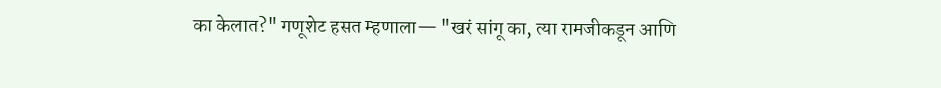का केलात?" गणूशेट हसत म्हणाला— "खरं सांगू का, त्या रामजीकडून आणि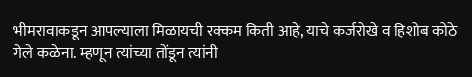भीमरावाकडून आपल्याला मिळायची रक्कम किती आहे, याचे कर्जरोखे व हिशोब कोठे गेले कळेना. म्हणून त्यांच्या तोंडून त्यांनी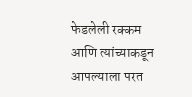फेडलेली रक्कम आणि त्यांच्याकडून आपल्याला परत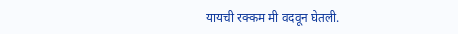यायची रक्कम मी वदवून घेतली.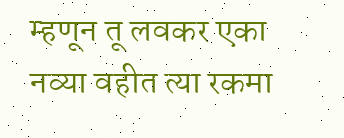म्हणून तू लवकर एका नव्या वहीत त्या रकमा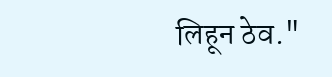लिहून ठेव."